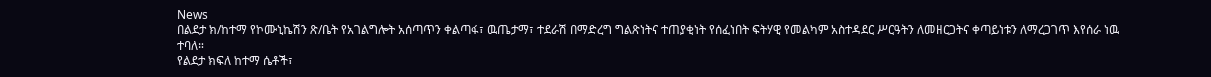News
በልደታ ክ/ከተማ የኮሙኒኬሽን ጽ/ቤት የአገልግሎት አሰጣጥን ቀልጣፋ፣ ዉጤታማ፣ ተደራሽ በማድረግ ግልጽነትና ተጠያቂነት የሰፈነበት ፍትሃዊ የመልካም አስተዳደር ሥርዓትን ለመዘርጋትና ቀጣይነቱን ለማረጋገጥ እየሰራ ነዉ ተባለ።
የልደታ ክፍለ ከተማ ሴቶች፣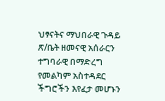ህፃናትና ማህበራዊ ጉዳይ ጽ/ቤት ዘመናዊ አሰራርን ተግባራዊ በማድረግ የመልካም አስተዳደር ችግሮችን እየፈታ መሆኑን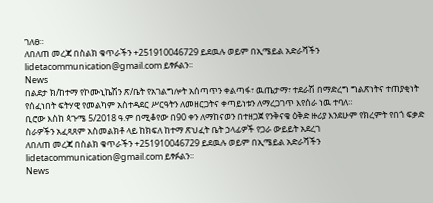ገለፀ።
ለበለጠ መረጃ በስልክ ቁጥራችን +251910046729 ይደዉሉ ወይም በኢሜይል አድራሻችን lidetacommunication@gmail.com ይፃፉልን፡፡
News
በልደታ ክ/ከተማ የኮሙኒኬሽን ጽ/ቤት የአገልግሎት አሰጣጥን ቀልጣፋ፣ ዉጤታማ፣ ተደራሽ በማድረግ ግልጽነትና ተጠያቂነት የሰፈነበት ፍትሃዊ የመልካም አስተዳደር ሥርዓትን ለመዘርጋትና ቀጣይነቱን ለማረጋገጥ እየሰራ ነዉ ተባለ።
ቢሮው እስከ ጳጉሜ 5/2018 ዓ.ም በሚቆየው በ90 ቀን ለማከናወን በተዘጋጀ የንቅናቄ ዕቅድ ዙሪያ እንደሁም የክረምት የበጎ ፍቃድ ስራዎችን አፈጻጸም አስመልክቶ ላይ ከክፍለ ከተማ ጽህፈት ቤት ኃላፊዎች የጋራ ውይይት አደረገ
ለበለጠ መረጃ በስልክ ቁጥራችን +251910046729 ይደዉሉ ወይም በኢሜይል አድራሻችን lidetacommunication@gmail.com ይፃፉልን፡፡
News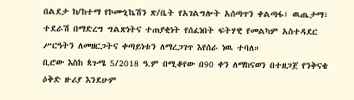በልደታ ክ/ከተማ የኮሙኒኬሽን ጽ/ቤት የአገልግሎት አሰጣጥን ቀልጣፋ፣ ዉጤታማ፣ ተደራሽ በማድረግ ግልጽነትና ተጠያቂነት የሰፈነበት ፍትሃዊ የመልካም አስተዳደር ሥርዓትን ለመዘርጋትና ቀጣይነቱን ለማረጋገጥ እየሰራ ነዉ ተባለ።
ቢሮው እስከ ጳጉሜ 5/2018 ዓ.ም በሚቆየው በ90 ቀን ለማከናወን በተዘጋጀ የንቅናቄ ዕቅድ ዙሪያ እንደሁም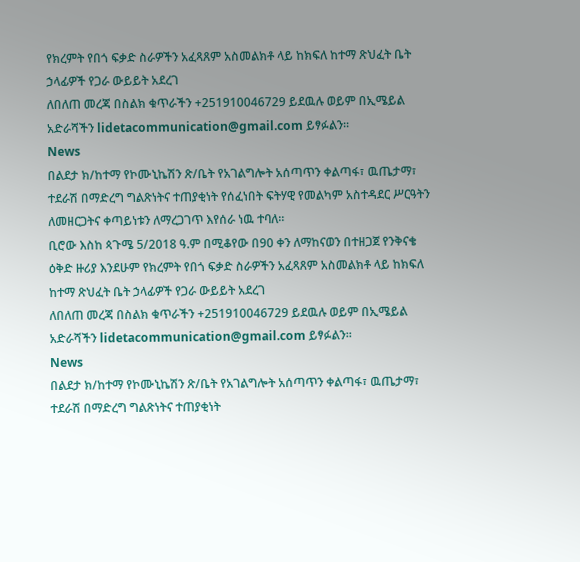የክረምት የበጎ ፍቃድ ስራዎችን አፈጻጸም አስመልክቶ ላይ ከክፍለ ከተማ ጽህፈት ቤት ኃላፊዎች የጋራ ውይይት አደረገ
ለበለጠ መረጃ በስልክ ቁጥራችን +251910046729 ይደዉሉ ወይም በኢሜይል አድራሻችን lidetacommunication@gmail.com ይፃፉልን፡፡
News
በልደታ ክ/ከተማ የኮሙኒኬሽን ጽ/ቤት የአገልግሎት አሰጣጥን ቀልጣፋ፣ ዉጤታማ፣ ተደራሽ በማድረግ ግልጽነትና ተጠያቂነት የሰፈነበት ፍትሃዊ የመልካም አስተዳደር ሥርዓትን ለመዘርጋትና ቀጣይነቱን ለማረጋገጥ እየሰራ ነዉ ተባለ።
ቢሮው እስከ ጳጉሜ 5/2018 ዓ.ም በሚቆየው በ90 ቀን ለማከናወን በተዘጋጀ የንቅናቄ ዕቅድ ዙሪያ እንደሁም የክረምት የበጎ ፍቃድ ስራዎችን አፈጻጸም አስመልክቶ ላይ ከክፍለ ከተማ ጽህፈት ቤት ኃላፊዎች የጋራ ውይይት አደረገ
ለበለጠ መረጃ በስልክ ቁጥራችን +251910046729 ይደዉሉ ወይም በኢሜይል አድራሻችን lidetacommunication@gmail.com ይፃፉልን፡፡
News
በልደታ ክ/ከተማ የኮሙኒኬሽን ጽ/ቤት የአገልግሎት አሰጣጥን ቀልጣፋ፣ ዉጤታማ፣ ተደራሽ በማድረግ ግልጽነትና ተጠያቂነት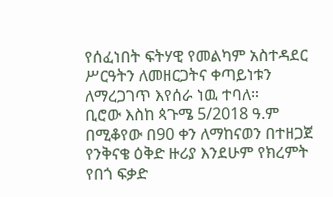የሰፈነበት ፍትሃዊ የመልካም አስተዳደር ሥርዓትን ለመዘርጋትና ቀጣይነቱን ለማረጋገጥ እየሰራ ነዉ ተባለ።
ቢሮው እስከ ጳጉሜ 5/2018 ዓ.ም በሚቆየው በ90 ቀን ለማከናወን በተዘጋጀ የንቅናቄ ዕቅድ ዙሪያ እንደሁም የክረምት የበጎ ፍቃድ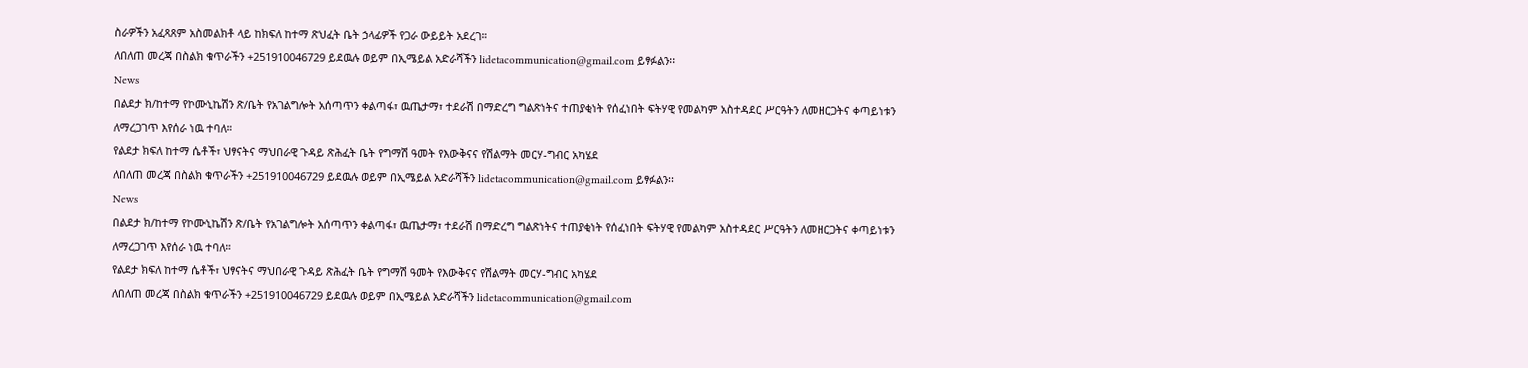ስራዎችን አፈጻጸም አስመልክቶ ላይ ከክፍለ ከተማ ጽህፈት ቤት ኃላፊዎች የጋራ ውይይት አደረገ።
ለበለጠ መረጃ በስልክ ቁጥራችን +251910046729 ይደዉሉ ወይም በኢሜይል አድራሻችን lidetacommunication@gmail.com ይፃፉልን፡፡
News
በልደታ ክ/ከተማ የኮሙኒኬሽን ጽ/ቤት የአገልግሎት አሰጣጥን ቀልጣፋ፣ ዉጤታማ፣ ተደራሽ በማድረግ ግልጽነትና ተጠያቂነት የሰፈነበት ፍትሃዊ የመልካም አስተዳደር ሥርዓትን ለመዘርጋትና ቀጣይነቱን ለማረጋገጥ እየሰራ ነዉ ተባለ።
የልደታ ክፍለ ከተማ ሴቶች፣ ህፃናትና ማህበራዊ ጉዳይ ጽሕፈት ቤት የግማሽ ዓመት የእውቅናና የሽልማት መርሃ-ግብር አካሄደ
ለበለጠ መረጃ በስልክ ቁጥራችን +251910046729 ይደዉሉ ወይም በኢሜይል አድራሻችን lidetacommunication@gmail.com ይፃፉልን፡፡
News
በልደታ ክ/ከተማ የኮሙኒኬሽን ጽ/ቤት የአገልግሎት አሰጣጥን ቀልጣፋ፣ ዉጤታማ፣ ተደራሽ በማድረግ ግልጽነትና ተጠያቂነት የሰፈነበት ፍትሃዊ የመልካም አስተዳደር ሥርዓትን ለመዘርጋትና ቀጣይነቱን ለማረጋገጥ እየሰራ ነዉ ተባለ።
የልደታ ክፍለ ከተማ ሴቶች፣ ህፃናትና ማህበራዊ ጉዳይ ጽሕፈት ቤት የግማሽ ዓመት የእውቅናና የሽልማት መርሃ-ግብር አካሄደ
ለበለጠ መረጃ በስልክ ቁጥራችን +251910046729 ይደዉሉ ወይም በኢሜይል አድራሻችን lidetacommunication@gmail.com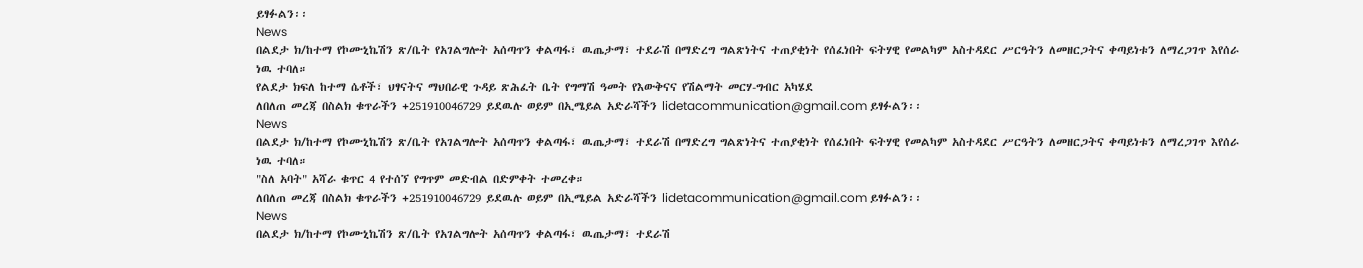ይፃፉልን፡፡
News
በልደታ ክ/ከተማ የኮሙኒኬሽን ጽ/ቤት የአገልግሎት አሰጣጥን ቀልጣፋ፣ ዉጤታማ፣ ተደራሽ በማድረግ ግልጽነትና ተጠያቂነት የሰፈነበት ፍትሃዊ የመልካም አስተዳደር ሥርዓትን ለመዘርጋትና ቀጣይነቱን ለማረጋገጥ እየሰራ ነዉ ተባለ።
የልደታ ክፍለ ከተማ ሴቶች፣ ህፃናትና ማህበራዊ ጉዳይ ጽሕፈት ቤት የግማሽ ዓመት የእውቅናና የሽልማት መርሃ-ግብር አካሄደ
ለበለጠ መረጃ በስልክ ቁጥራችን +251910046729 ይደዉሉ ወይም በኢሜይል አድራሻችን lidetacommunication@gmail.com ይፃፉልን፡፡
News
በልደታ ክ/ከተማ የኮሙኒኬሽን ጽ/ቤት የአገልግሎት አሰጣጥን ቀልጣፋ፣ ዉጤታማ፣ ተደራሽ በማድረግ ግልጽነትና ተጠያቂነት የሰፈነበት ፍትሃዊ የመልካም አስተዳደር ሥርዓትን ለመዘርጋትና ቀጣይነቱን ለማረጋገጥ እየሰራ ነዉ ተባለ።
"ስለ አባት" አሻራ ቁጥር 4 የተሰኘ የግጥም መድብል በድምቀት ተመረቀ።
ለበለጠ መረጃ በስልክ ቁጥራችን +251910046729 ይደዉሉ ወይም በኢሜይል አድራሻችን lidetacommunication@gmail.com ይፃፉልን፡፡
News
በልደታ ክ/ከተማ የኮሙኒኬሽን ጽ/ቤት የአገልግሎት አሰጣጥን ቀልጣፋ፣ ዉጤታማ፣ ተደራሽ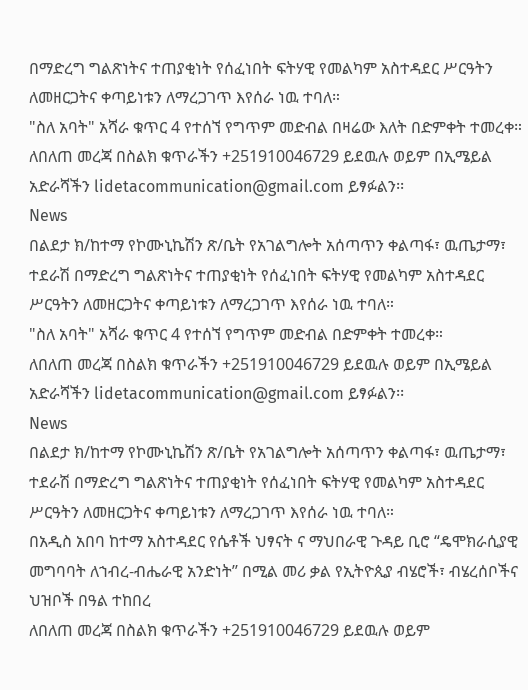በማድረግ ግልጽነትና ተጠያቂነት የሰፈነበት ፍትሃዊ የመልካም አስተዳደር ሥርዓትን ለመዘርጋትና ቀጣይነቱን ለማረጋገጥ እየሰራ ነዉ ተባለ።
"ስለ አባት" አሻራ ቁጥር 4 የተሰኘ የግጥም መድብል በዛሬው እለት በድምቀት ተመረቀ።
ለበለጠ መረጃ በስልክ ቁጥራችን +251910046729 ይደዉሉ ወይም በኢሜይል አድራሻችን lidetacommunication@gmail.com ይፃፉልን፡፡
News
በልደታ ክ/ከተማ የኮሙኒኬሽን ጽ/ቤት የአገልግሎት አሰጣጥን ቀልጣፋ፣ ዉጤታማ፣ ተደራሽ በማድረግ ግልጽነትና ተጠያቂነት የሰፈነበት ፍትሃዊ የመልካም አስተዳደር ሥርዓትን ለመዘርጋትና ቀጣይነቱን ለማረጋገጥ እየሰራ ነዉ ተባለ።
"ስለ አባት" አሻራ ቁጥር 4 የተሰኘ የግጥም መድብል በድምቀት ተመረቀ።
ለበለጠ መረጃ በስልክ ቁጥራችን +251910046729 ይደዉሉ ወይም በኢሜይል አድራሻችን lidetacommunication@gmail.com ይፃፉልን፡፡
News
በልደታ ክ/ከተማ የኮሙኒኬሽን ጽ/ቤት የአገልግሎት አሰጣጥን ቀልጣፋ፣ ዉጤታማ፣ ተደራሽ በማድረግ ግልጽነትና ተጠያቂነት የሰፈነበት ፍትሃዊ የመልካም አስተዳደር ሥርዓትን ለመዘርጋትና ቀጣይነቱን ለማረጋገጥ እየሰራ ነዉ ተባለ።
በአዲስ አበባ ከተማ አስተዳደር የሴቶች ህፃናት ና ማህበራዊ ጉዳይ ቢሮ “ዴሞክራሲያዊ መግባባት ለኀብረ-ብሔራዊ አንድነት’’ በሚል መሪ ቃል የኢትዮጲያ ብሄሮች፣ ብሄረሰቦችና ህዝቦች በዓል ተከበረ
ለበለጠ መረጃ በስልክ ቁጥራችን +251910046729 ይደዉሉ ወይም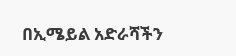በኢሜይል አድራሻችን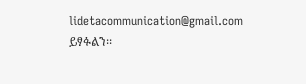lidetacommunication@gmail.com ይፃፉልን፡፡